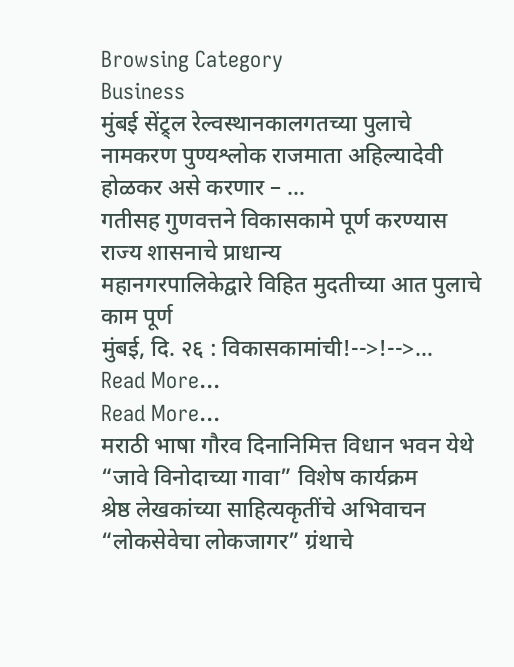Browsing Category
Business
मुंबई सेंट्र्ल रेल्वस्थानकालगतच्या पुलाचे नामकरण पुण्यश्लोक राजमाता अहिल्यादेवी होळकर असे करणार – …
गतीसह गुणवत्तने विकासकामे पूर्ण करण्यास राज्य शासनाचे प्राधान्य
महानगरपालिकेद्वारे विहित मुदतीच्या आत पुलाचे काम पूर्ण
मुंबई, दि. २६ : विकासकामांची!-->!-->…
Read More...
Read More...
मराठी भाषा गौरव दिनानिमित्त विधान भवन येथे “जावे विनोदाच्या गावा” विशेष कार्यक्रम
श्रेष्ठ लेखकांच्या साहित्यकृतींचे अभिवाचन
“लोकसेवेचा लोकजागर” ग्रंथाचे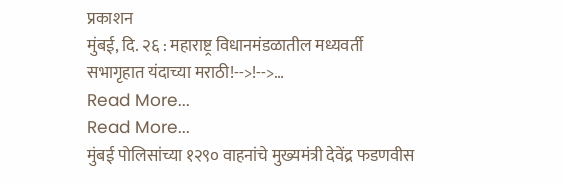प्रकाशन
मुंबई, दि. २६ : महाराष्ट्र विधानमंडळातील मध्यवर्ती सभागृहात यंदाच्या मराठी!-->!-->…
Read More...
Read More...
मुंबई पोलिसांच्या १२९० वाहनांचे मुख्यमंत्री देवेंद्र फडणवीस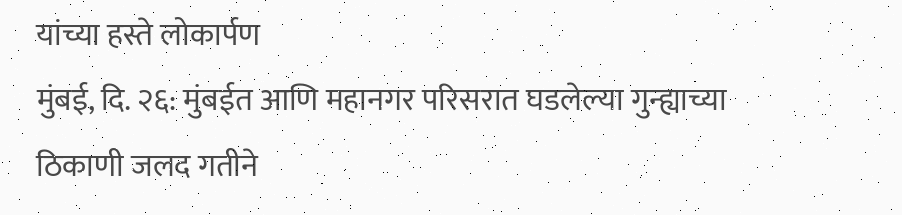यांच्या हस्ते लोकार्पण
मुंबई, दि. २६: मुंबईत आणि महानगर परिसरात घडलेल्या गुन्ह्याच्या ठिकाणी जलद गतीने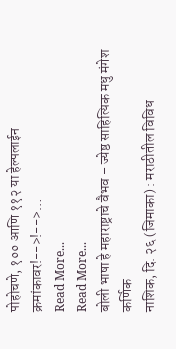पोहोचणे, १०० आणि ११२ या हेल्पलाईन क्रमांकावर!-->!-->…
Read More...
Read More...
बोली भाषा हे महाराष्ट्राचे वैभव – ज्येष्ठ साहित्यिक मधु मंगेश कर्णिक
नाशिक, दि. २६ (जिमाका) : मराठीतील विविध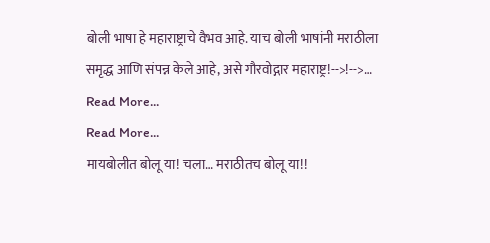बोली भाषा हे महाराष्ट्राचे वैभव आहे. याच बोली भाषांनी मराठीला समृद्ध आणि संपन्न केले आहे, असे गौरवोद्गार महाराष्ट्र!-->!-->…
Read More...
Read More...
मायबोलीत बोलू या! चला… मराठीतच बोलू या!!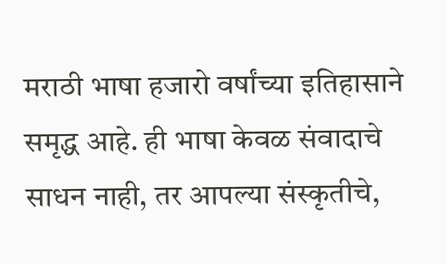मराठी भाषा हजारो वर्षांच्या इतिहासाने समृद्ध आहे. ही भाषा केवळ संवादाचे साधन नाही, तर आपल्या संस्कृतीचे,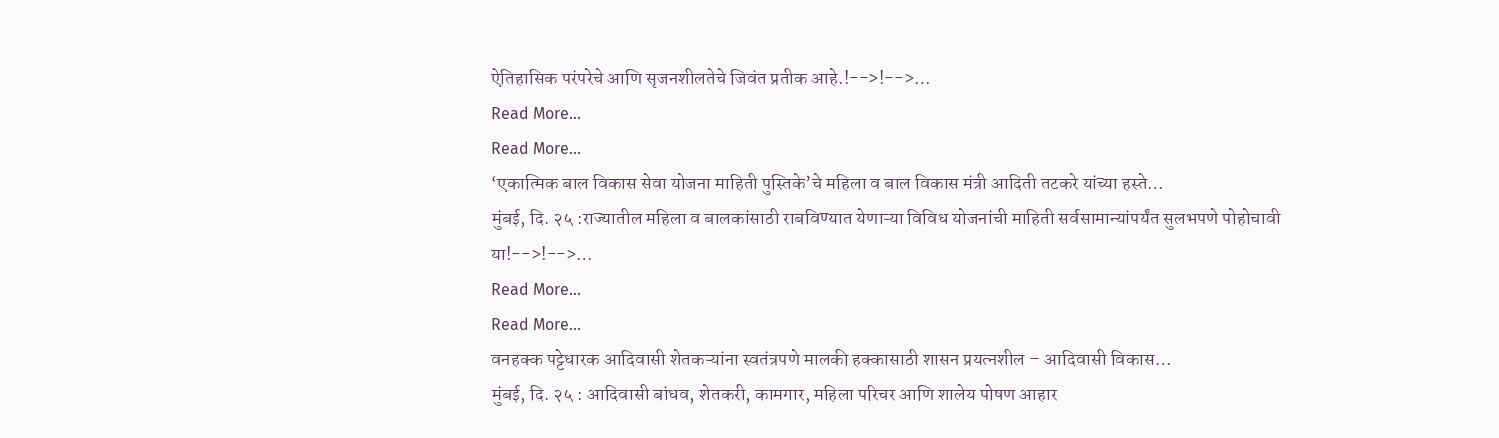ऐतिहासिक परंपरेचे आणि सृजनशीलतेचे जिवंत प्रतीक आहे.!-->!-->…
Read More...
Read More...
‘एकात्मिक बाल विकास सेवा योजना माहिती पुस्तिके’चे महिला व बाल विकास मंत्री आदिती तटकरे यांच्या हस्ते…
मुंबई, दि. २५ :राज्यातील महिला व बालकांसाठी राबविण्यात येणाऱ्या विविध योजनांची माहिती सर्वसामान्यांपर्यंत सुलभपणे पोहोचावी या!-->!-->…
Read More...
Read More...
वनहक्क पट्टेधारक आदिवासी शेतकऱ्यांना स्वतंत्रपणे मालकी हक्कासाठी शासन प्रयत्नशील – आदिवासी विकास…
मुंबई, दि. २५ : आदिवासी बांधव, शेतकरी, कामगार, महिला परिचर आणि शालेय पोषण आहार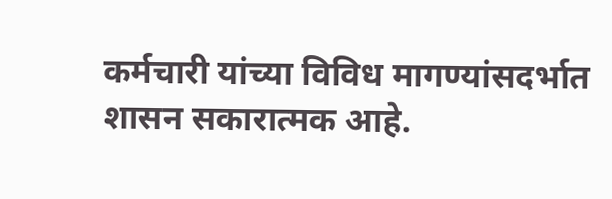कर्मचारी यांच्या विविध मागण्यांसदर्भात शासन सकारात्मक आहे.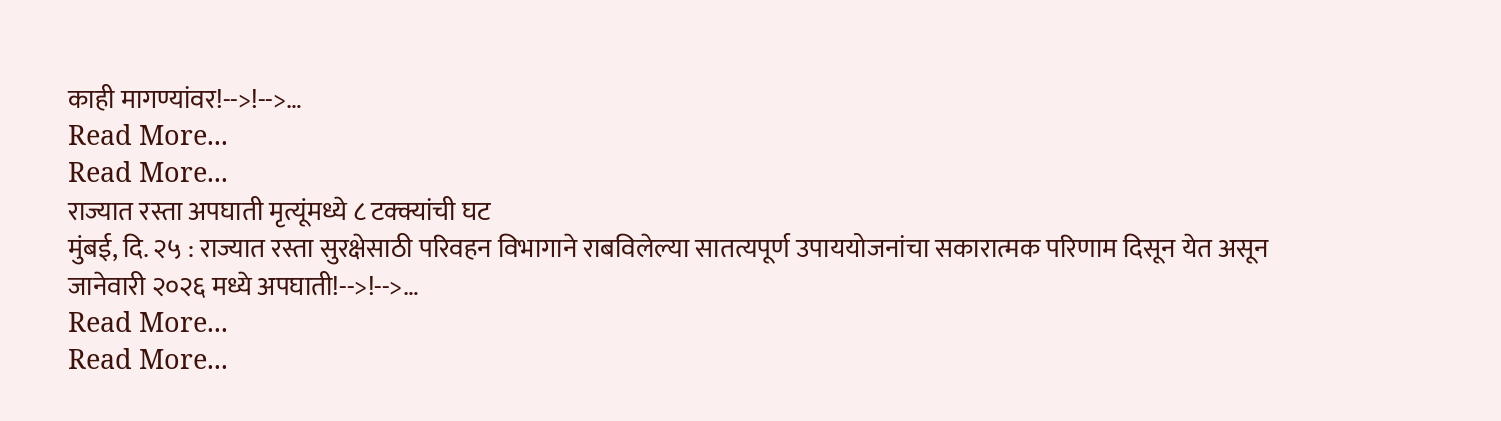काही मागण्यांवर!-->!-->…
Read More...
Read More...
राज्यात रस्ता अपघाती मृत्यूंमध्ये ८ टक्क्यांची घट
मुंबई, दि. २५ : राज्यात रस्ता सुरक्षेसाठी परिवहन विभागाने राबविलेल्या सातत्यपूर्ण उपाययोजनांचा सकारात्मक परिणाम दिसून येत असून जानेवारी २०२६ मध्ये अपघाती!-->!-->…
Read More...
Read More...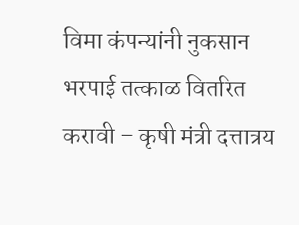विमा कंपन्यांनी नुकसान भरपाई तत्काळ वितरित करावी – कृषी मंत्री दत्तात्रय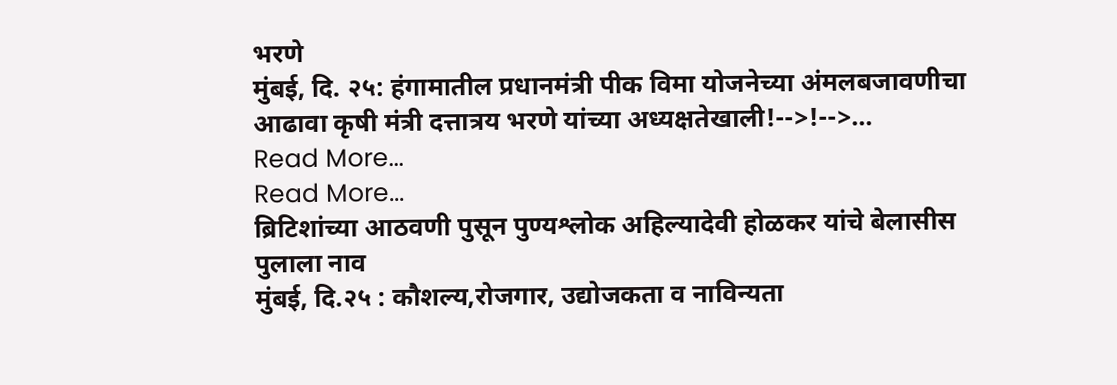भरणे
मुंबई, दि. २५: हंगामातील प्रधानमंत्री पीक विमा योजनेच्या अंमलबजावणीचा आढावा कृषी मंत्री दत्तात्रय भरणे यांच्या अध्यक्षतेखाली!-->!-->…
Read More...
Read More...
ब्रिटिशांच्या आठवणी पुसून पुण्यश्लोक अहिल्यादेवी होळकर यांचे बेलासीस पुलाला नाव
मुंबई, दि.२५ : कौशल्य,रोजगार, उद्योजकता व नाविन्यता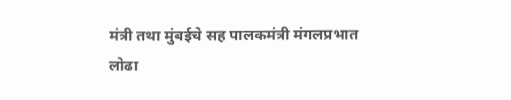मंत्री तथा मुंबईचे सह पालकमंत्री मंगलप्रभात लोढा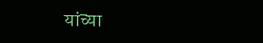यांच्या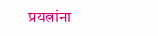प्रयत्नांना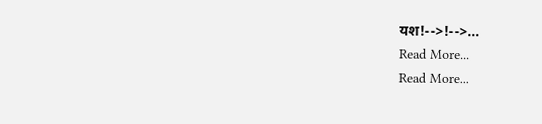यश!-->!-->…
Read More...
Read More...